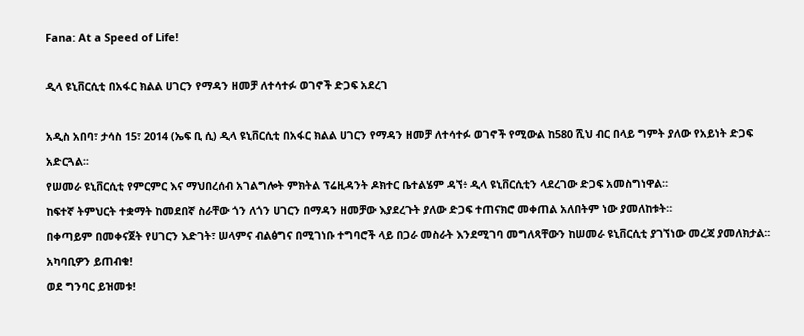Fana: At a Speed of Life!

ዲላ ዩኒቨርሲቲ በአፋር ክልል ሀገርን የማዳን ዘመቻ ለተሳተፉ ወገኖች ድጋፍ አደረገ

አዲስ አበባ፣ ታሳስ 15፣ 2014 (ኤፍ ቢ ሲ) ዲላ ዩኒቨርሲቲ በአፋር ክልል ሀገርን የማዳን ዘመቻ ለተሳተፉ ወገኖች የሚውል ከ580 ሺህ ብር በላይ ግምት ያለው የአይነት ድጋፍ አድርጓል፡፡
የሠመራ ዩኒቨርሲቲ የምርምር እና ማህበረሰብ አገልግሎት ምክትል ፕሬዚዳንት ዶክተር ቤተልሄም ዳኘ፥ ዲላ ዩኒቨርሲቲን ላደረገው ድጋፍ አመስግነዋል።
ከፍተኛ ትምህርት ተቋማት ከመደበኛ ስራቸው ጎን ለጎን ሀገርን በማዳን ዘመቻው እያደረጉት ያለው ድጋፍ ተጠናክሮ መቀጠል አለበትም ነው ያመለከቱት።
በቀጣይም በመቀናጀት የሀገርን እድገት፣ ሠላምና ብልፅግና በሚገነቡ ተግባሮች ላይ በጋራ መስራት እንደሚገባ መግለጻቸውን ከሠመራ ዩኒቨርሲቲ ያገኘነው መረጃ ያመለክታል፡፡
አካባቢዎን ይጠብቁ!
ወደ ግንባር ይዝመቱ!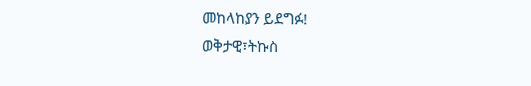መከላከያን ይደግፉ!
ወቅታዊ፣ትኩስ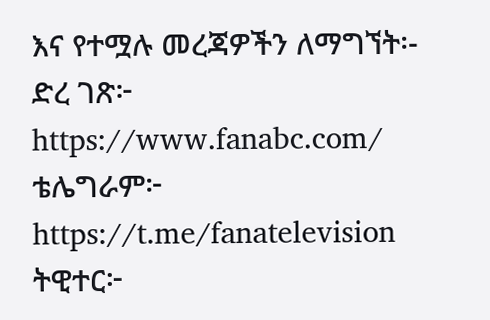እና የተሟሉ መረጃዎችን ለማግኘት፡-
ድረ ገጽ፦ https://www.fanabc.com/
ቴሌግራም፦ https://t.me/fanatelevision
ትዊተር፦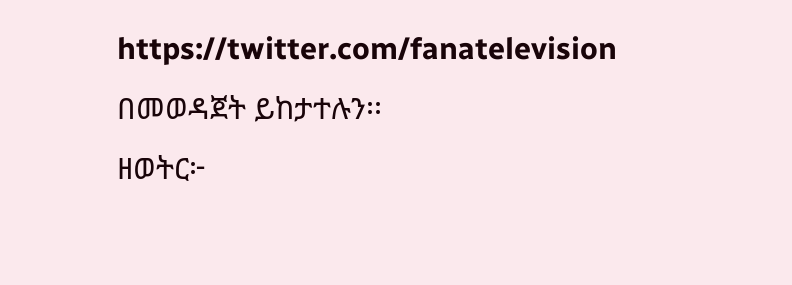https://twitter.com/fanatelevision በመወዳጀት ይከታተሉን፡፡
ዘወትር፦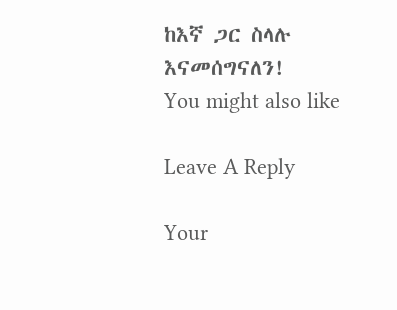ከእኛ ጋር ስላሉ እናመሰግናለን!
You might also like

Leave A Reply

Your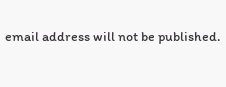email address will not be published.